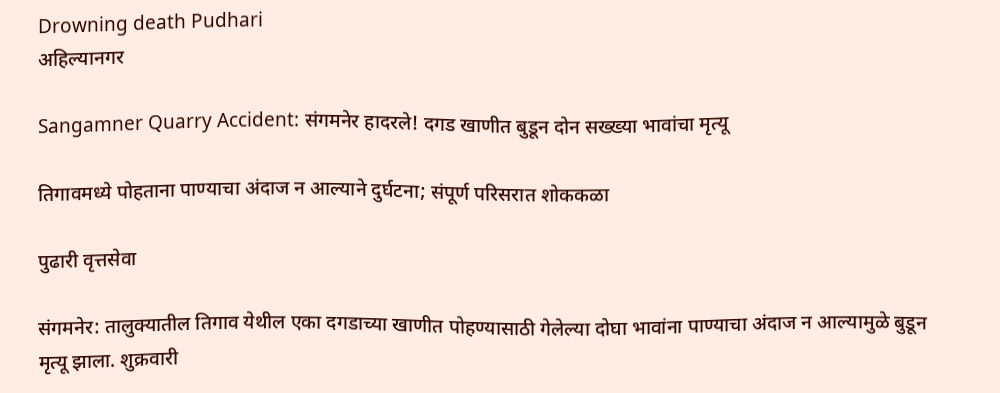Drowning death Pudhari
अहिल्यानगर

Sangamner Quarry Accident: संगमनेर हादरले! दगड खाणीत बुडून दोन सख्ख्या भावांचा मृत्यू

तिगावमध्ये पोहताना पाण्याचा अंदाज न आल्याने दुर्घटना; संपूर्ण परिसरात शोककळा

पुढारी वृत्तसेवा

संगमनेर: तालुक्यातील तिगाव येथील एका दगडाच्या खाणीत पोहण्यासाठी गेलेल्या दोघा भावांना पाण्याचा अंदाज न आल्यामुळे बुडून मृत्यू झाला. शुक्रवारी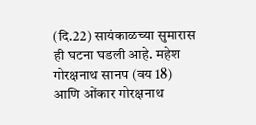(दि.22) सायंकाळच्या सुमारास ही घटना घडली आहे. महेश गोरक्षनाथ सानप (वय 18) आणि ओंकार गोरक्षनाथ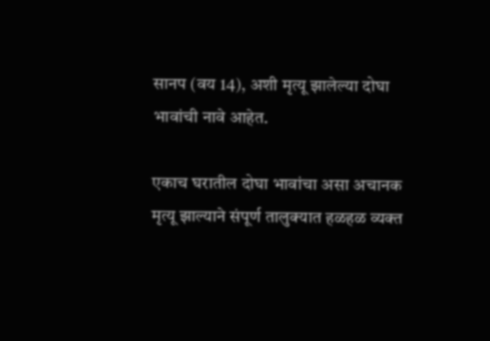सानप (वय 14), अशी मृत्यू झालेल्या दोघा भावांची नावे आहेत.

एकाच घरातील दोघा भावांचा असा अचानक मृत्यू झाल्याने संपूर्ण तालुक्यात हळहळ व्यक्त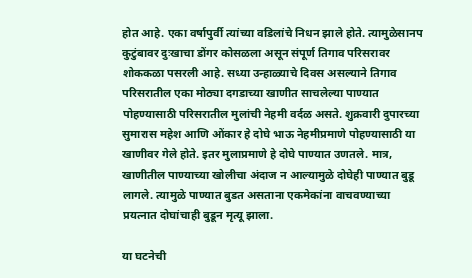होत आहे. एका वर्षापुर्वी त्यांच्या वडिलांचे निधन झाले होते. त्यामुळेसानप कुटुंबावर दुःखाचा डोंगर कोसळला असून संपूर्ण तिगाव परिसरावर शोककळा पसरली आहे. सध्या उन्हाळ्याचे दिवस असल्याने तिगाव परिसरातील एका मोठ्या दगडाच्या खाणीत साचलेल्या पाण्यात पोहण्यासाठी परिसरातील मुलांची नेहमी वर्दळ असते. शुक्रवारी दुपारच्या सुमारास महेश आणि ओंकार हे दोघे भाऊ नेहमीप्रमाणे पोहण्यासाठी या खाणीवर गेले होते. इतर मुलाप्रमाणे हे दोघे पाण्यात उणतले. मात्र, खाणीतील पाण्याच्या खोलीचा अंदाज न आल्यामुळे दोघेही पाण्यात बुडू लागले. त्यामुळे पाण्यात बुडत असताना एकमेकांना वाचवण्याच्या प्रयत्नात दोघांचाही बुडून मृत्यू झाला.

या घटनेची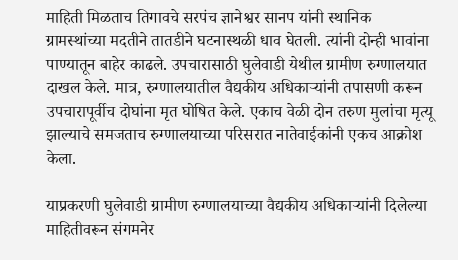माहिती मिळताच तिगावचे सरपंच ज्ञानेश्वर सानप यांनी स्थानिक ग्रामस्थांच्या मदतीने तातडीने घटनास्थळी धाव घेतली. त्यांनी दोन्ही भावांना पाण्यातून बाहेर काढले. उपचारासाठी घुलेवाडी येथील ग्रामीण रुग्णालयात दाखल केले. मात्र, रुग्णालयातील वैद्यकीय अधिकाऱ्यांनी तपासणी करून उपचारापूर्वीच दोघांना मृत घोषित केले. एकाच वेळी दोन तरुण मुलांचा मृत्यू झाल्याचे समजताच रुग्णालयाच्या परिसरात नातेवाईकांनी एकच आक्रोश केला.

याप्रकरणी घुलेवाडी ग्रामीण रुग्णालयाच्या वैद्यकीय अधिकाऱ्यांनी दिलेल्या माहितीवरून संगमनेर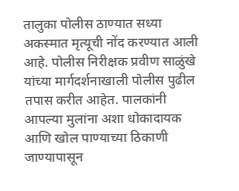तालुका पोलीस ठाण्यात सध्या अकस्मात मृत्यूची नोंद करण्यात आली आहे. पोलीस निरीक्षक प्रवीण साळुंखे यांच्या मार्गदर्शनाखाली पोलीस पुढील तपास करीत आहेत. पालकांनी आपल्या मुलांना अशा धोकादायक आणि खोल पाण्याच्या ठिकाणी जाण्यापासून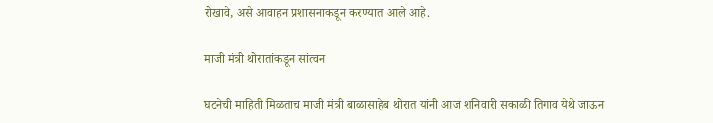रोखावे, असे आवाहन प्रशासनाकडून करण्यात आले आहे.

माजी मंत्री थोरातांकडून सांत्वन

घटनेची माहिती मिळताच माजी मंत्री बाळासाहेब थोरात यांनी आज शनिवारी सकाळी तिगाव येथे जाऊन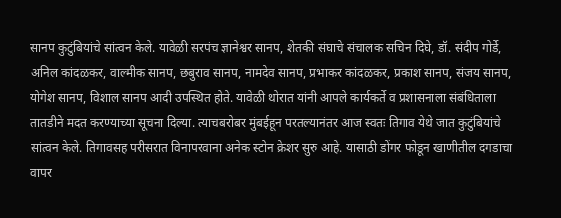सानप कुटुंबियांचे सांत्वन केले. यावेळी सरपंच ज्ञानेश्वर सानप, शेतकी संघाचे संचालक सचिन दिघे, डॉ. संदीप गोर्डे, अनिल कांदळकर, वाल्मीक सानप, छबुराव सानप, नामदेव सानप, प्रभाकर कांदळकर, प्रकाश सानप, संजय सानप, योगेश सानप, विशाल सानप आदी उपस्थित होते. यावेळी थोरात यांनी आपले कार्यकर्ते व प्रशासनाला संबंधिताला तातडीने मदत करण्याच्या सूचना दिल्या. त्याचबरोबर मुंबईहून परतल्यानंतर आज स्वतः तिगाव येथे जात कुटुंबियांचे सांत्वन केले. तिगावसह परीसरात विनापरवाना अनेक स्टोन क्रेशर सुरु आहे. यासाठी डोंगर फोडून खाणीतील दगडाचा वापर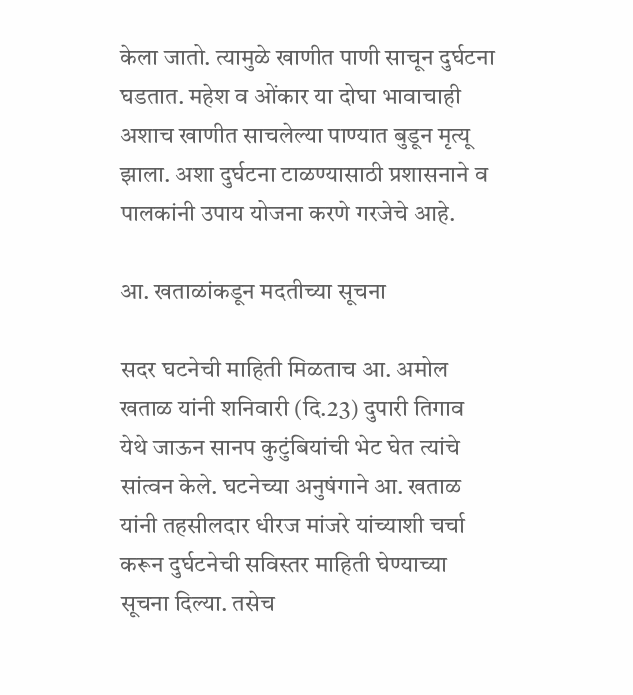केला जातो. त्यामुळे खाणीत पाणी साचून दुर्घटना घडतात. महेश व ओंकार या दोघा भावाचाही अशाच खाणीत साचलेल्या पाण्यात बुडून मृत्यू झाला. अशा दुर्घटना टाळण्यासाठी प्रशासनाने व पालकांनी उपाय योजना करणे गरजेचे आहे.

आ. खताळांकडून मदतीच्या सूचना

सदर घटनेची माहिती मिळताच आ. अमोल खताळ यांनी शनिवारी (दि.23) दुपारी तिगाव येथे जाऊन सानप कुटुंबियांची भेट घेत त्यांचे सांत्वन केले. घटनेच्या अनुषंगाने आ. खताळ यांनी तहसीलदार धीरज मांजरे यांच्याशी चर्चा करून दुर्घटनेची सविस्तर माहिती घेण्याच्या सूचना दिल्या. तसेच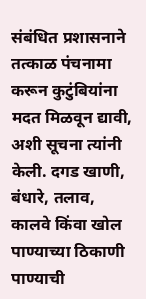संबंधित प्रशासनाने तत्काळ पंचनामा करून कुटुंबियांना मदत मिळवून द्यावी, अशी सूचना त्यांनी केली. दगड खाणी, बंधारे, तलाव, कालवे किंवा खोल पाण्याच्या ठिकाणी पाण्याची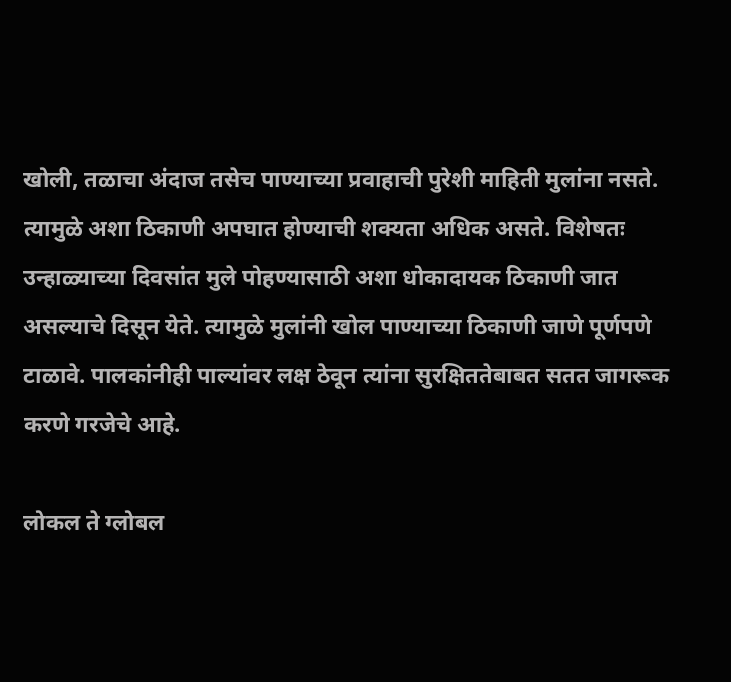खोली, तळाचा अंदाज तसेच पाण्याच्या प्रवाहाची पुरेशी माहिती मुलांना नसते. त्यामुळे अशा ठिकाणी अपघात होण्याची शक्यता अधिक असते. विशेषतः उन्हाळ्याच्या दिवसांत मुले पोहण्यासाठी अशा धोकादायक ठिकाणी जात असल्याचे दिसून येते. त्यामुळे मुलांनी खोल पाण्याच्या ठिकाणी जाणे पूर्णपणे टाळावे. पालकांनीही पाल्यांवर लक्ष ठेवून त्यांना सुरक्षिततेबाबत सतत जागरूक करणे गरजेचे आहे.

लोकल ते ग्लोबल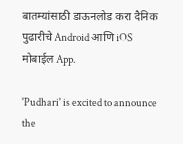बातम्यांसाठी डाऊनलोड करा दैनिक पुढारीचे Android आणि iOS मोबाईल App.

'Pudhari' is excited to announce the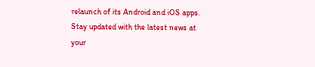relaunch of its Android and iOS apps. Stay updated with the latest news at your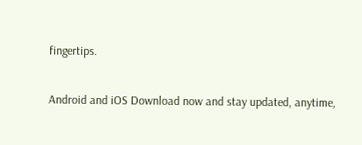fingertips.

Android and iOS Download now and stay updated, anytime,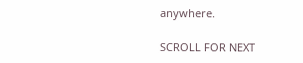anywhere.

SCROLL FOR NEXT